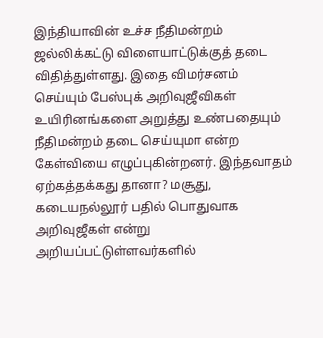இந்தியாவின் உச்ச நீதிமன்றம் ஜல்லிக்கட்டு விளையாட்டுக்குத் தடை விதித்துள்ளது. இதை விமர்சனம் செய்யும் பேஸ்புக் அறிவுஜீவிகள் உயிரினங்களை அறுத்து உண்பதையும் நீதிமன்றம் தடை செய்யுமா என்ற கேள்வியை எழுப்புகின்றனர். இந்தவாதம் ஏற்கத்தக்கது தானா? மசூது, கடையநல்லூர் பதில் பொதுவாக அறிவுஜீகள் என்று அறியப்பட்டுள்ளவர்களில்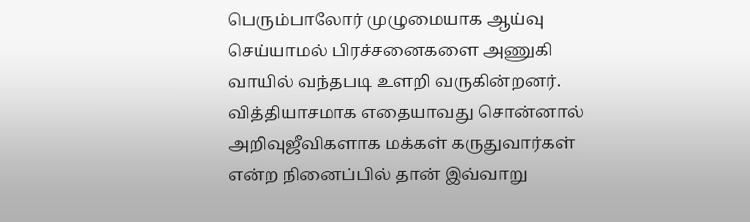பெரும்பாலோர் முழுமையாக ஆய்வு செய்யாமல் பிரச்சனைகளை அணுகி வாயில் வந்தபடி உளறி வருகின்றனர். வித்தியாசமாக எதையாவது சொன்னால் அறிவுஜீவிகளாக மக்கள் கருதுவார்கள் என்ற நினைப்பில் தான் இவ்வாறு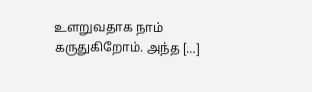உளறுவதாக நாம் கருதுகிறோம். அந்த […]